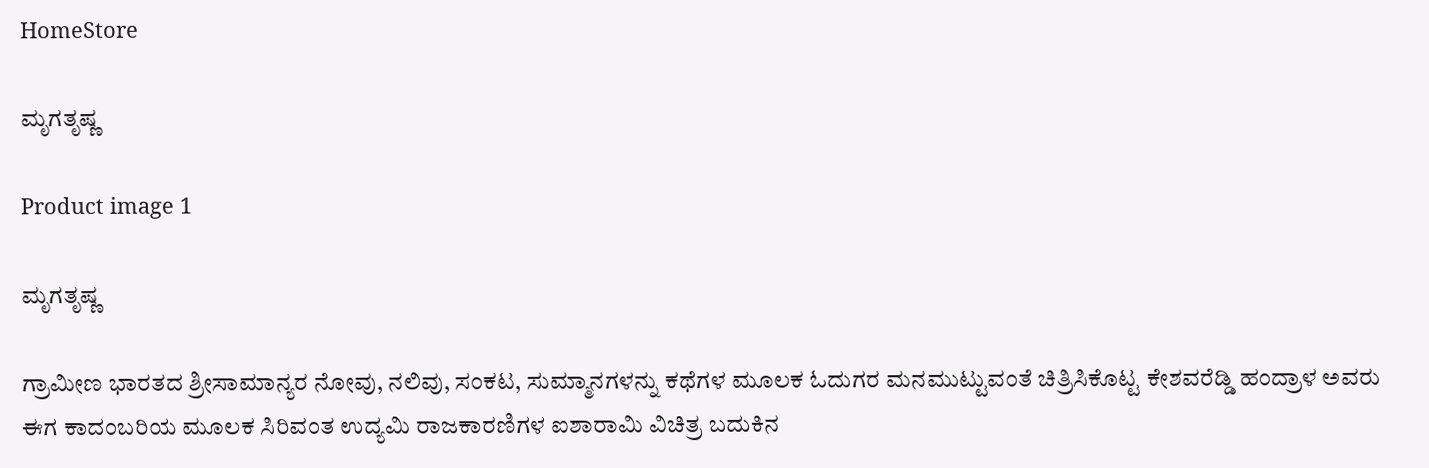HomeStore

ಮೃಗತೃಷ್ಣ

Product image 1

ಮೃಗತೃಷ್ಣ

ಗ್ರಾಮೀಣ ಭಾರತದ ಶ್ರೀಸಾಮಾನ್ಯರ ನೋವು, ನಲಿವು, ಸಂಕಟ, ಸುಮ್ಮಾನಗಳನ್ನು ಕಥೆಗಳ ಮೂಲಕ ಓದುಗರ ಮನಮುಟ್ಟುವಂತೆ ಚಿತ್ರಿಸಿಕೊಟ್ಟ ಕೇಶವರೆಡ್ಡಿ ಹಂದ್ರಾಳ ಅವರು ಈಗ ಕಾದಂಬರಿಯ ಮೂಲಕ ಸಿರಿವಂತ ಉದ್ಯಮಿ ರಾಜಕಾರಣಿಗಳ ಐಶಾರಾಮಿ ವಿಚಿತ್ರ ಬದುಕಿನ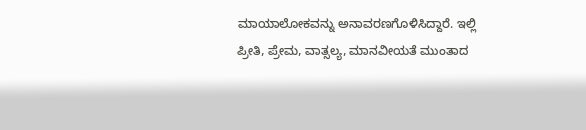ಮಾಯಾಲೋಕವನ್ನು ಅನಾವರಣಗೊಳಿಸಿದ್ದಾರೆ. ಇಲ್ಲಿ ಪ್ರೀತಿ, ಪ್ರೇಮ, ವಾತ್ಸಲ್ಯ, ಮಾನವೀಯತೆ ಮುಂತಾದ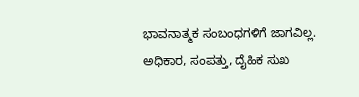ಭಾವನಾತ್ಮಕ ಸಂಬಂಧಗಳಿಗೆ ಜಾಗವಿಲ್ಲ. ಅಧಿಕಾರ, ಸಂಪತ್ತು, ದೈಹಿಕ ಸುಖ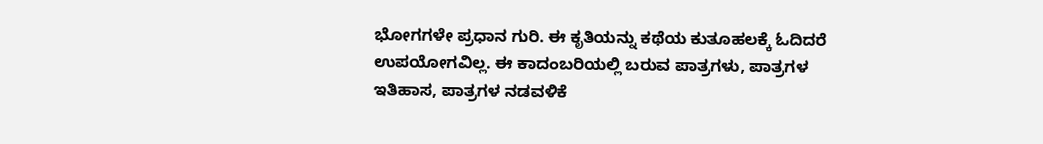ಭೋಗಗಳೇ ಪ್ರಧಾನ ಗುರಿ. ಈ ಕೃತಿಯನ್ನು ಕಥೆಯ ಕುತೂಹಲಕ್ಕೆ ಓದಿದರೆ ಉಪಯೋಗವಿಲ್ಲ. ಈ ಕಾದಂಬರಿಯಲ್ಲಿ ಬರುವ ಪಾತ್ರಗಳು, ಪಾತ್ರಗಳ ಇತಿಹಾಸ, ಪಾತ್ರಗಳ ನಡವಳಿಕೆ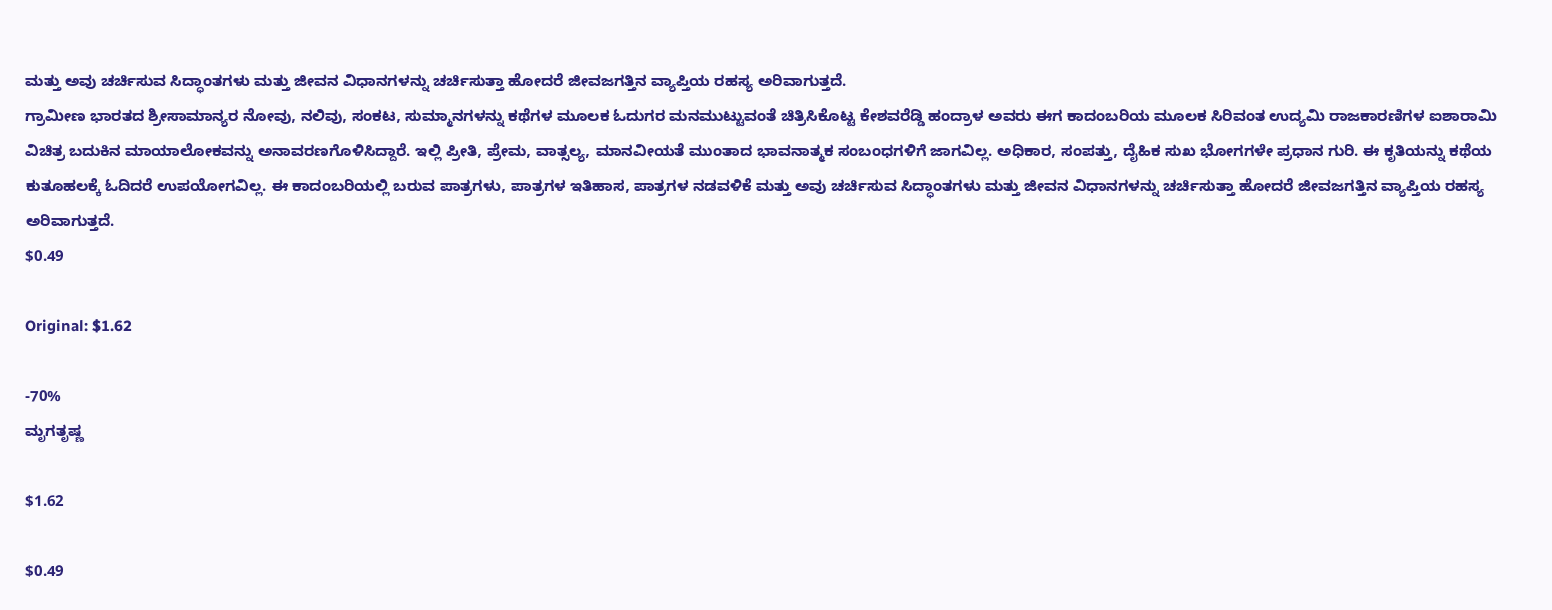ಮತ್ತು ಅವು ಚರ್ಚಿಸುವ ಸಿದ್ಧಾಂತಗಳು ಮತ್ತು ಜೀವನ ವಿಧಾನಗಳನ್ನು ಚರ್ಚಿಸುತ್ತಾ ಹೋದರೆ ಜೀವಜಗತ್ತಿನ ವ್ಯಾಪ್ತಿಯ ರಹಸ್ಯ ಅರಿವಾಗುತ್ತದೆ.
ಗ್ರಾಮೀಣ ಭಾರತದ ಶ್ರೀಸಾಮಾನ್ಯರ ನೋವು, ನಲಿವು, ಸಂಕಟ, ಸುಮ್ಮಾನಗಳನ್ನು ಕಥೆಗಳ ಮೂಲಕ ಓದುಗರ ಮನಮುಟ್ಟುವಂತೆ ಚಿತ್ರಿಸಿಕೊಟ್ಟ ಕೇಶವರೆಡ್ಡಿ ಹಂದ್ರಾಳ ಅವರು ಈಗ ಕಾದಂಬರಿಯ ಮೂಲಕ ಸಿರಿವಂತ ಉದ್ಯಮಿ ರಾಜಕಾರಣಿಗಳ ಐಶಾರಾಮಿ ವಿಚಿತ್ರ ಬದುಕಿನ ಮಾಯಾಲೋಕವನ್ನು ಅನಾವರಣಗೊಳಿಸಿದ್ದಾರೆ. ಇಲ್ಲಿ ಪ್ರೀತಿ, ಪ್ರೇಮ, ವಾತ್ಸಲ್ಯ, ಮಾನವೀಯತೆ ಮುಂತಾದ ಭಾವನಾತ್ಮಕ ಸಂಬಂಧಗಳಿಗೆ ಜಾಗವಿಲ್ಲ. ಅಧಿಕಾರ, ಸಂಪತ್ತು, ದೈಹಿಕ ಸುಖ ಭೋಗಗಳೇ ಪ್ರಧಾನ ಗುರಿ. ಈ ಕೃತಿಯನ್ನು ಕಥೆಯ ಕುತೂಹಲಕ್ಕೆ ಓದಿದರೆ ಉಪಯೋಗವಿಲ್ಲ. ಈ ಕಾದಂಬರಿಯಲ್ಲಿ ಬರುವ ಪಾತ್ರಗಳು, ಪಾತ್ರಗಳ ಇತಿಹಾಸ, ಪಾತ್ರಗಳ ನಡವಳಿಕೆ ಮತ್ತು ಅವು ಚರ್ಚಿಸುವ ಸಿದ್ಧಾಂತಗಳು ಮತ್ತು ಜೀವನ ವಿಧಾನಗಳನ್ನು ಚರ್ಚಿಸುತ್ತಾ ಹೋದರೆ ಜೀವಜಗತ್ತಿನ ವ್ಯಾಪ್ತಿಯ ರಹಸ್ಯ ಅರಿವಾಗುತ್ತದೆ.
$0.49

Original: $1.62

-70%
ಮೃಗತೃಷ್ಣ

$1.62

$0.49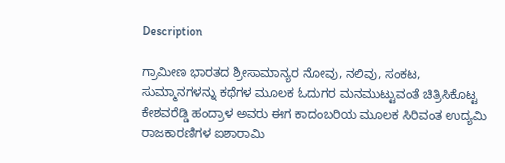Description

ಗ್ರಾಮೀಣ ಭಾರತದ ಶ್ರೀಸಾಮಾನ್ಯರ ನೋವು, ನಲಿವು, ಸಂಕಟ, ಸುಮ್ಮಾನಗಳನ್ನು ಕಥೆಗಳ ಮೂಲಕ ಓದುಗರ ಮನಮುಟ್ಟುವಂತೆ ಚಿತ್ರಿಸಿಕೊಟ್ಟ ಕೇಶವರೆಡ್ಡಿ ಹಂದ್ರಾಳ ಅವರು ಈಗ ಕಾದಂಬರಿಯ ಮೂಲಕ ಸಿರಿವಂತ ಉದ್ಯಮಿ ರಾಜಕಾರಣಿಗಳ ಐಶಾರಾಮಿ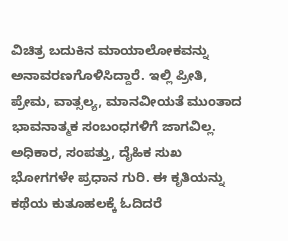ವಿಚಿತ್ರ ಬದುಕಿನ ಮಾಯಾಲೋಕವನ್ನು ಅನಾವರಣಗೊಳಿಸಿದ್ದಾರೆ. ಇಲ್ಲಿ ಪ್ರೀತಿ, ಪ್ರೇಮ, ವಾತ್ಸಲ್ಯ, ಮಾನವೀಯತೆ ಮುಂತಾದ ಭಾವನಾತ್ಮಕ ಸಂಬಂಧಗಳಿಗೆ ಜಾಗವಿಲ್ಲ. ಅಧಿಕಾರ, ಸಂಪತ್ತು, ದೈಹಿಕ ಸುಖ ಭೋಗಗಳೇ ಪ್ರಧಾನ ಗುರಿ. ಈ ಕೃತಿಯನ್ನು ಕಥೆಯ ಕುತೂಹಲಕ್ಕೆ ಓದಿದರೆ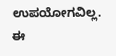ಉಪಯೋಗವಿಲ್ಲ. ಈ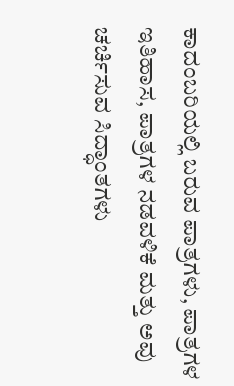ಕಾದಂಬರಿಯಲ್ಲಿ ಬರುವ ಪಾತ್ರಗಳು, ಪಾತ್ರಗಳ ಇತಿಹಾಸ, ಪಾತ್ರಗಳ ನಡವಳಿಕೆ ಮತ್ತು ಅವು ಚರ್ಚಿಸುವ ಸಿದ್ಧಾಂತಗಳು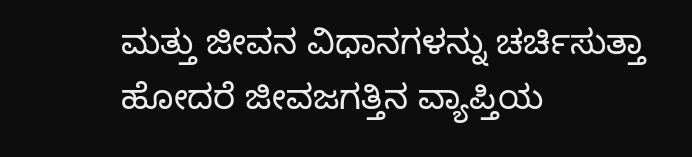ಮತ್ತು ಜೀವನ ವಿಧಾನಗಳನ್ನು ಚರ್ಚಿಸುತ್ತಾ ಹೋದರೆ ಜೀವಜಗತ್ತಿನ ವ್ಯಾಪ್ತಿಯ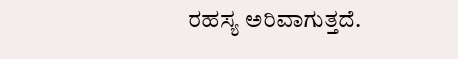ರಹಸ್ಯ ಅರಿವಾಗುತ್ತದೆ.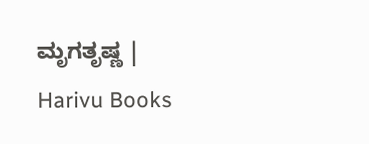ಮೃಗತೃಷ್ಣ | Harivu Books